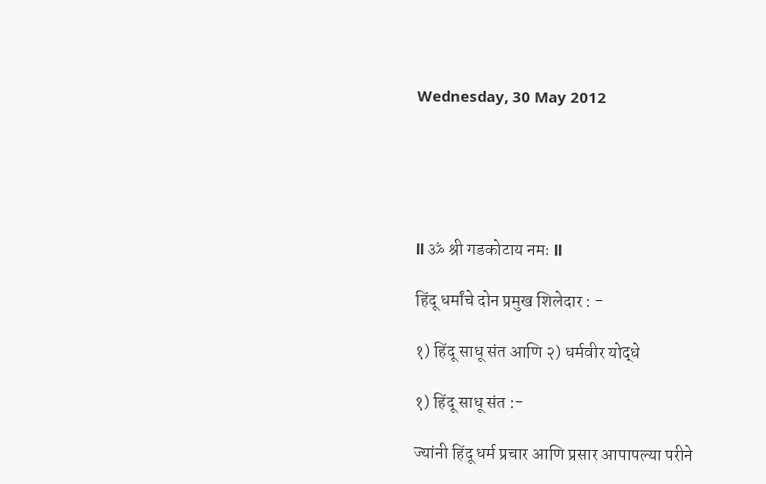Wednesday, 30 May 2012





ll ॐ श्री गडकोटाय नमः ll

हिंदू धर्मांचे दोन प्रमुख शिलेदार : -

१) हिंदू साधू संत आणि २) धर्मवीर योद्धे

१) हिंदू साधू संत :-

ज्यांनी हिंदू धर्म प्रचार आणि प्रसार आपापल्या परीने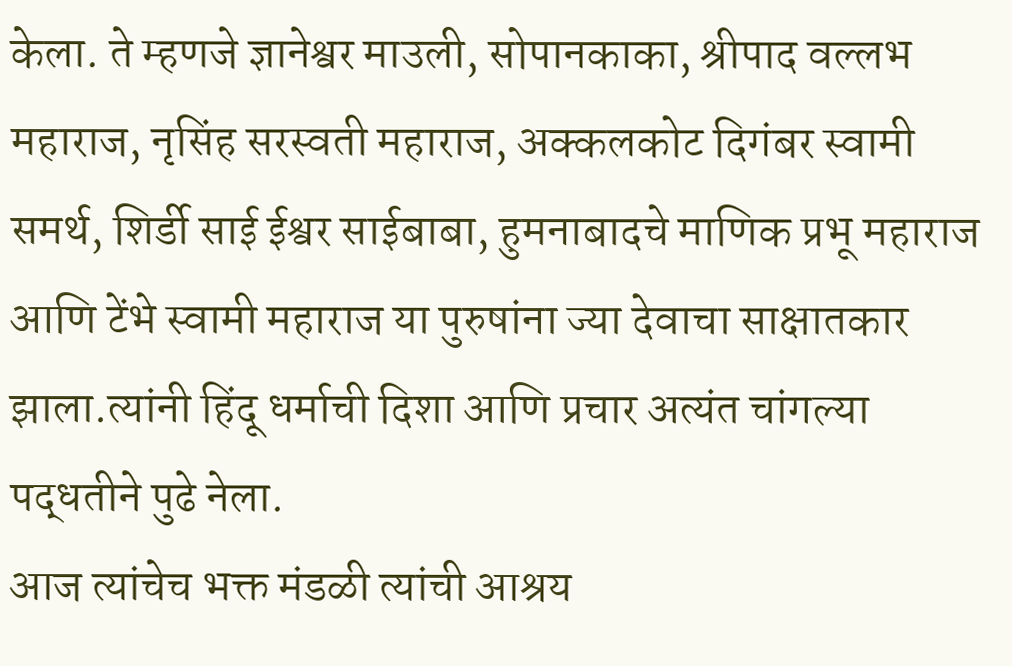केला. ते म्हणजे ज्ञानेश्वर माउली, सोपानकाका, श्रीपाद वल्लभ महाराज, नृसिंह सरस्वती महाराज, अक्कलकोट दिगंबर स्वामी समर्थ, शिर्डी साई ईश्वर साईबाबा, हुमनाबादचे माणिक प्रभू महाराज आणि टेंभे स्वामी महाराज या पुरुषांना ज्या देवाचा साक्षातकार झाला.त्यांनी हिंदू धर्माची दिशा आणि प्रचार अत्यंत चांगल्या पद्धतीने पुढे नेला.
आज त्यांचेच भक्त मंडळी त्यांची आश्रय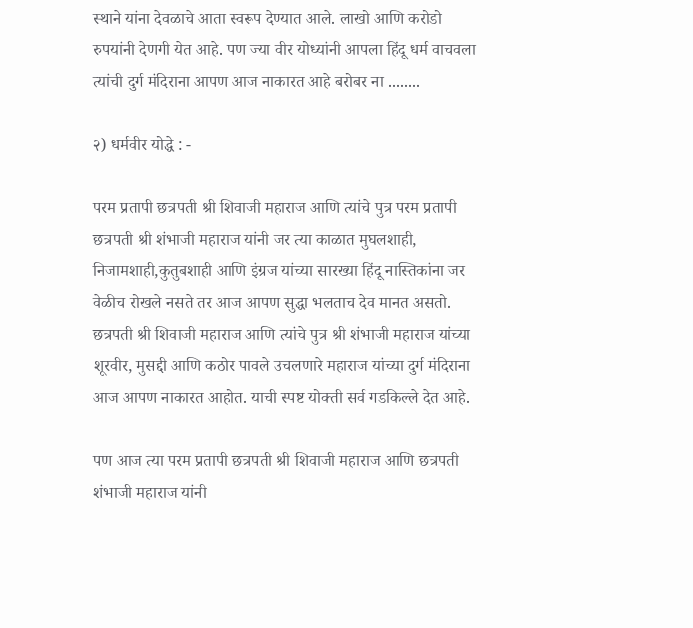स्थाने यांना देवळाचे आता स्वरूप देण्यात आले. लाखो आणि करोडो रुपयांनी देणगी येत आहे. पण ज्या वीर योध्यांनी आपला हिंदू धर्म वाचवला त्यांची दुर्ग मंदिराना आपण आज नाकारत आहे बरोबर ना ........

२) धर्मवीर योद्धे : -

परम प्रतापी छत्रपती श्री शिवाजी महाराज आणि त्यांचे पुत्र परम प्रतापी छत्रपती श्री शंभाजी महाराज यांनी जर त्या काळात मुघलशाही, निजामशाही,कुतुबशाही आणि इंग्रज यांच्या सारख्या हिंदू नास्तिकांना जर वेळीच रोखले नसते तर आज आपण सुद्धा भलताच देव मानत असतो. छत्रपती श्री शिवाजी महाराज आणि त्यांचे पुत्र श्री शंभाजी महाराज यांच्या शूरवीर, मुसद्दी आणि कठोर पावले उचलणारे महाराज यांच्या दुर्ग मंदिराना आज आपण नाकारत आहोत. याची स्पष्ट योक्ती सर्व गडकिल्ले देत आहे.

पण आज त्या परम प्रतापी छत्रपती श्री शिवाजी महाराज आणि छत्रपती शंभाजी महाराज यांनी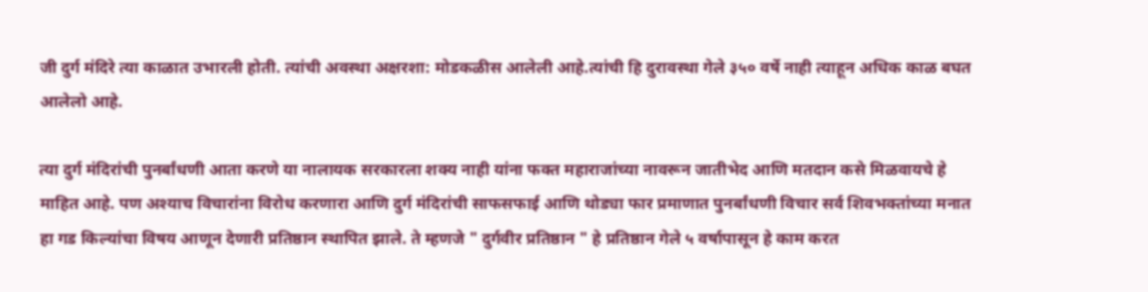जी दुर्ग मंदिरे त्या काळात उभारली होती. त्यांची अवस्था अक्षरशा: मोडकळीस आलेली आहे.त्यांची हि दुरावस्था गेले ३५० वर्षे नाही त्याहून अधिक काळ बघत आलेलो आहे.

त्या दुर्ग मंदिरांची पुनर्बांधणी आता करणे या नालायक सरकारला शक्य नाही यांना फक्त महाराजांच्या नावरून जातीभेद आणि मतदान कसे मिळवायचे हे माहित आहे. पण अश्याच विचारांना विरोध करणारा आणि दुर्ग मंदिरांची साफसफाई आणि थोड्या फार प्रमाणात पुनर्बांधणी विचार सर्व शिवभक्तांच्या मनात हा गड किल्यांचा विषय आणून देणारी प्रतिष्ठान स्थापित झाले. ते म्हणजे " दुर्गवीर प्रतिष्ठान " हे प्रतिष्ठान गेले ५ वर्षापासून हे काम करत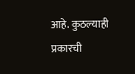आहे. कुठल्याही प्रकारची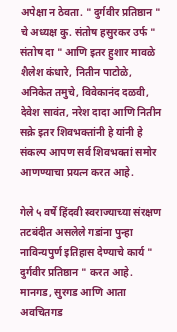अपेक्षा न ठेवता. " दुर्गवीर प्रतिष्ठान " चे अध्यक्ष कु. संतोष हसुरकर उर्फ " संतोष दा " आणि इतर हुशार मावळे शैलेश कंधारे, नितीन पाटोळे, अनिकेत तमुचे, विवेकानंद दळवी, देवेश सावंत, नरेश दादा आणि नितीन सक्रे इतर शिवभक्तांनी हे यांनी हे संकल्प आपण सर्व शिवभक्तां समोर आणण्याचा प्रयत्न करत आहे.

गेले ५ वर्षे हिंदवी स्वराज्याच्या संरक्षण तटबंदीत असलेले गडांना पुन्हा नाविन्यपुर्ण इतिहास देण्याचे कार्य " दुर्गवीर प्रतिष्ठान " करत आहे. मानगड, सुरगड आणि आता अवचितगड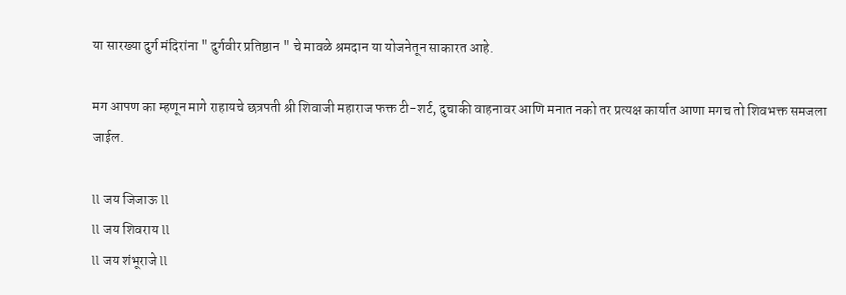या सारख्या दुर्ग मंदिरांना " दुर्गवीर प्रतिष्ठान " चे मावळे श्रमदान या योजनेतून साकारत आहे.

मग आपण का म्हणून मागे राहायचे छत्रपती श्री शिवाजी महाराज फक्त टी-शर्ट, दुचाकी वाहनावर आणि मनात नको तर प्रत्यक्ष कार्यात आणा मगच तो शिवभक्त समजला जाईल.

ll जय जिजाऊ ll
ll जय शिवराय ll
ll जय शंभूराजे ll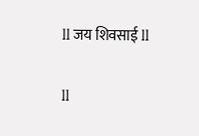ll जय शिवसाई ll

ll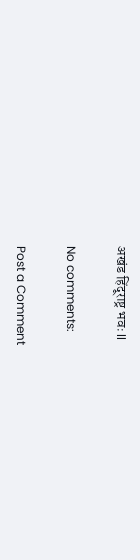अखंड हिंदूराष्ट्र भवः ll

No comments:

Post a Comment